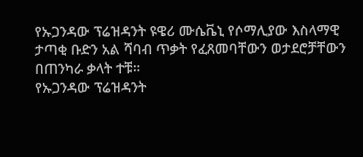የኡጋንዳው ፕሬዝዳንት ዩዌሪ ሙሴቬኒ የሶማሊያው እስላማዊ ታጣቂ ቡድን አል ሻባብ ጥቃት የፈጸመባቸውን ወታደሮቻቸውን በጠንካራ ቃላት ተቹ።
የኡጋንዳው ፕሬዝዳንት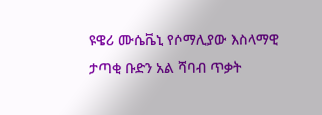ዩዌሪ ሙሴቬኒ የሶማሊያው እስላማዊ ታጣቂ ቡድን አል ሻባብ ጥቃት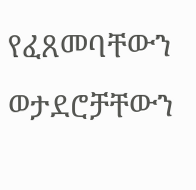የፈጸመባቸውን ወታደሮቻቸውን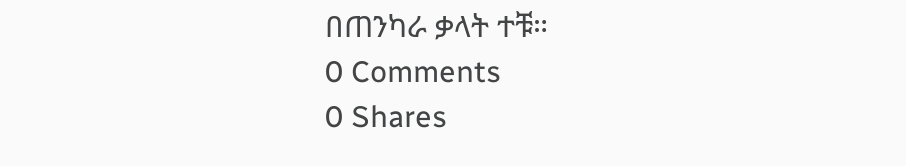በጠንካራ ቃላት ተቹ።
0 Comments
0 Shares